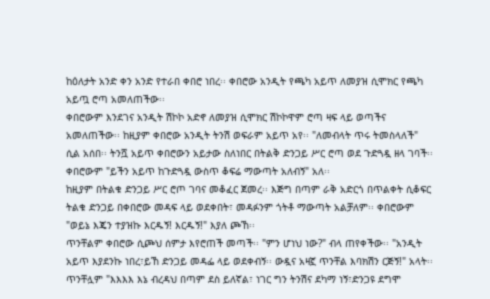ከዕለታት አንድ ቀን አንድ የተራበ ቀበሮ ነበረ፡፡ ቀበሮው አንዲት የጫካ አይጥ ለመያዝ ሲሞክር የጫካ አይጧ ሮጣ አመለጠችው፡፡
ቀበሮውም እንደገና አንዲት ሽኮኮ አድኖ ለመያዝ ሲሞክር ሽኮኮዋም ሮጣ ዛፍ ላይ ወጣችና አመለጠችው፡፡ ከዚያም ቀበሮው አንዲት ትንሽ ወፍራም አይጥ አየ፡፡ "ለመብላት ጥሩ ትመስላለች" ሲል አሰበ፡፡ ትንሿ አይጥ ቀበሮውን አይታው ስለነበር በትልቅ ድንጋይ ሥር ሮጣ ወደ ጉድጓዷ ዘላ ገባች፡፡ ቀበሮውም "ይችን አይጥ ከጉድጓዷ ውስጥ ቆፍሬ ማውጣት አለብኝ" አለ፡፡
ከዚያም በትልቁ ድንጋይ ሥር ሮጦ ገባና መቆፈር ጀመረ፡፡ እጅግ በጣም ራቅ አድርጎ በጥልቀት ሲቆፍር ትልቁ ድንጋይ በቀበሮው መዳፍ ላይ ወደቀበት፣ መዳፉንም ጎትቶ ማውጣት አልቻለም፡፡ ቀበሮውም "ወይኔ እጄን ተያዝኩ እርዱኝ! እርዱኝ!" እያለ ጮኸ፡፡
ጥንቸልም ቀበሮው ሲጮህ ሰምታ እየሮጠች መጣች፡፡ "ምን ሆነህ ነው?" ብላ ጠየቀችው፡፡ "አንዲት አይጥ እያደንኩ ነበረ፣ይኸ ድንጋይ መዳፌ ላይ ወደቀብኝ፡፡ ውዷና አዛኟ ጥንቸል እባክሽን ርጅኝ!" አላት፡፡
ጥንቸሏም "እእእእ እኔ ብረዳህ በጣም ደስ ይለኛል፣ ነገር ግን ትንሽና ደካማ ነኝ፣ድንጋዩ ደግሞ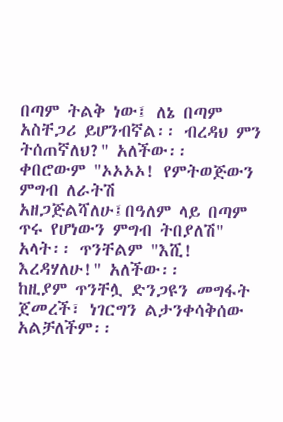በጣም ትልቅ ነው፤ ለኔ በጣም አስቸጋሪ ይሆንብኛል፡፡ ብረዳህ ምን ትሰጠኛለህ?" አለችው፡፡ ቀበሮውም "ኦኦኦኦ! የምትወጅውን ምግብ ለራትሽ አዘጋጅልሻለሁ፤በዓለም ላይ በጣም ጥሩ የሆነውን ምግብ ትበያለሽ" አላት፡፡ ጥንቸልም "እሺ! እረዳሃለሁ!" አለችው፡፡
ከዚያም ጥንቸሏ ድንጋዩን መግፋት ጀመረች፣ ነገርግን ልታንቀሳቅሰው አልቻለችም፡፡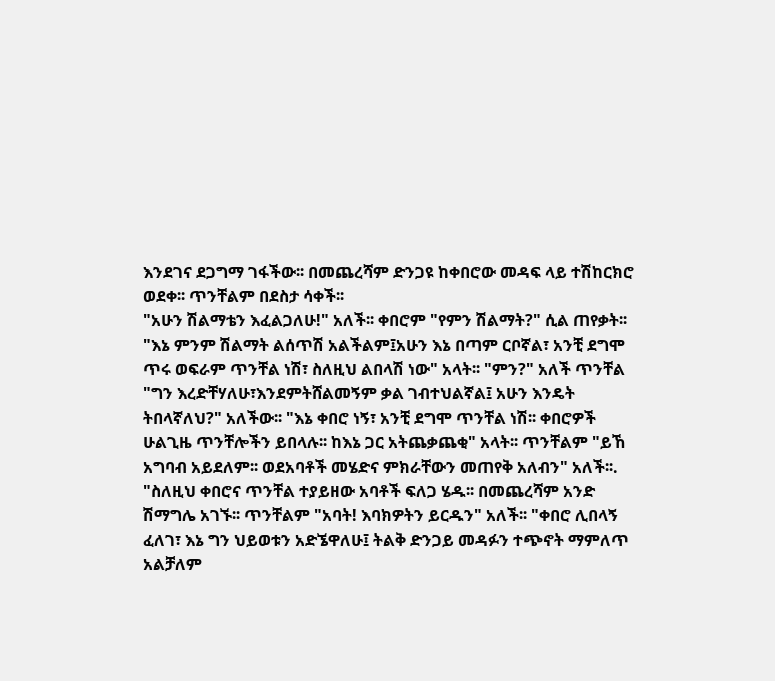እንደገና ደጋግማ ገፋችው፡፡ በመጨረሻም ድንጋዩ ከቀበሮው መዳፍ ላይ ተሽከርክሮ ወደቀ፡፡ ጥንቸልም በደስታ ሳቀች፡፡
"አሁን ሽልማቴን እፈልጋለሁ!" አለች፡፡ ቀበሮም "የምን ሽልማት?" ሲል ጠየቃት፡፡ "እኔ ምንም ሽልማት ልሰጥሽ አልችልም፤አሁን እኔ በጣም ርቦኛል፣ አንቺ ደግሞ ጥሩ ወፍራም ጥንቸል ነሽ፣ ስለዚህ ልበላሽ ነው" አላት፡፡ "ምን?" አለች ጥንቸል "ግን እረድቸሃለሁ፣እንደምትሸልመኝም ቃል ገብተህልኛል፤ አሁን እንዴት ትበላኛለህ?" አለችው፡፡ "እኔ ቀበሮ ነኝ፣ አንቺ ደግሞ ጥንቸል ነሽ፡፡ ቀበሮዎች ሁልጊዜ ጥንቸሎችን ይበላሉ፡፡ ከእኔ ጋር አትጨቃጨቂ" አላት፡፡ ጥንቸልም "ይኸ አግባብ አይደለም፡፡ ወደአባቶች መሄድና ምክራቸውን መጠየቅ አለብን" አለች፡፡.
"ስለዚህ ቀበሮና ጥንቸል ተያይዘው አባቶች ፍለጋ ሄዱ፡፡ በመጨረሻም አንድ ሽማግሌ አገኙ፡፡ ጥንቸልም "አባት! እባክዎትን ይርዱን" አለች፡፡ "ቀበሮ ሊበላኝ ፈለገ፣ እኔ ግን ህይወቱን አድኜዋለሁ፤ ትልቅ ድንጋይ መዳፉን ተጭኖት ማምለጥ አልቻለም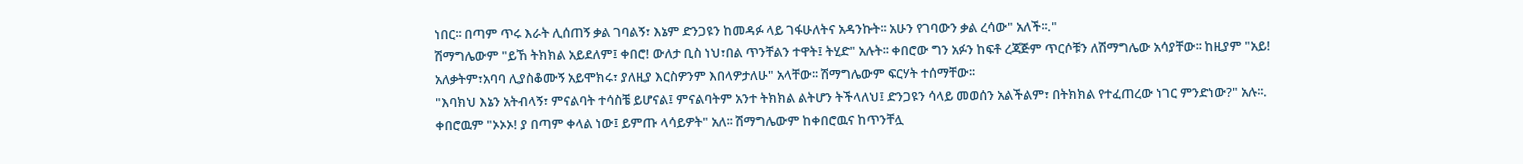ነበር፡፡ በጣም ጥሩ እራት ሊሰጠኝ ቃል ገባልኝ፣ እኔም ድንጋዩን ከመዳፉ ላይ ገፋሁለትና አዳንኩት፡፡ አሁን የገባውን ቃል ረሳው" አለች፡፡."
ሽማግሌውም "ይኸ ትክክል አይደለም፤ ቀበሮ! ውለታ ቢስ ነህ፣በል ጥንቸልን ተዋት፤ ትሂድ" አሉት፡፡ ቀበሮው ግን አፉን ከፍቶ ረጃጅም ጥርሶቹን ለሽማግሌው አሳያቸው፡፡ ከዚያም "አይ! አለቃትም፣አባባ ሊያስቆሙኝ አይሞክሩ፣ ያለዚያ እርስዎንም እበላዎታለሁ" አላቸው፡፡ ሽማግሌውም ፍርሃት ተሰማቸው፡፡
"እባክህ እኔን አትብላኝ፣ ምናልባት ተሳስቼ ይሆናል፤ ምናልባትም አንተ ትክክል ልትሆን ትችላለህ፤ ድንጋዩን ሳላይ መወሰን አልችልም፣ በትክክል የተፈጠረው ነገር ምንድነው?" አሉ፡፡.
ቀበሮዉም "ኦኦኦ! ያ በጣም ቀላል ነው፤ ይምጡ ላሳይዎት" አለ፡፡ ሽማግሌውም ከቀበሮዉና ከጥንቸሏ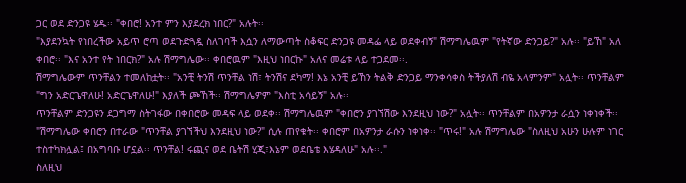ጋር ወደ ድንጋዩ ሄዱ፡፡ "ቀበሮ! አንተ ምን እያደረክ ነበር?" አሉት፡፡
"እያደንኳት የነበረችው አይጥ ሮጣ ወደጉድጓዷ ስለገባች እሷን ለማውጣት ስቆፍር ድንጋዩ መዳፌ ላይ ወደቀብኝ" ሽማግሌዉም "የትኛው ድንጋይ?" አሉ፡፡ "ይኸ" አለ ቀበሮ፡፡ "እና አንተ የት ነበርክ?" አሉ ሽማግሌው፡፡ ቀበሮዉም "እዚህ ነበርኩ" አለና መሬቱ ላይ ተጋደመ፡፡.
ሽማግሌውም ጥንቸልን ተመለከቷት፡፡ "አንቺ ትንሽ ጥንቸል ነሽ፣ ትንሽና ደካማ! እኔ አንቺ ይኸን ትልቅ ድንጋይ ማንቀሳቀስ ትችያለሽ ብዬ አላምንም" አሏት፡፡ ጥንቸልም "ግን አድርጌዋለሁ! አድርጌዋለሁ!" እያለች ጮኸች፡፡ ሽማግሌዎም "እስቲ አሳይኝ" አሉ፡፡
ጥንቸልም ድንጋዩን ደጋግማ ስትገፋው በቀበሮው መዳፍ ላይ ወደቀ፡፡ ሽማግሌዉም "ቀበሮን ያገኘሽው እንደዚህ ነው?" አሏት፡፡ ጥንቸልም በአዎንታ ራሷን ነቀነቀች፡፡
"ሽማግሌው ቀበሮን በተራው "ጥንቸል ያገኘችህ እንደዚህ ነው?" ሲሉ ጠየቁት፡፡ ቀበሮም በአዎንታ ራሱን ነቀነቀ፡፡ "ጥሩ!" አሉ ሽማግሌው "ስለዚህ አሁን ሁሉም ነገር ተስተካክሏል፤ በአግባቡ ሆኗል፡፡ ጥንቸል! ሩጪና ወደ ቤትሽ ሂጂ፣እኔም ወደቤቴ እሄዳለሁ" አሉ፡፡."
ስለዚህ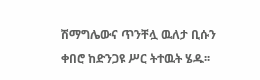ሽማግሌውና ጥንቸሏ ዉለታ ቢሱን ቀበሮ ከድንጋዩ ሥር ትተዉት ሄዱ፡፡